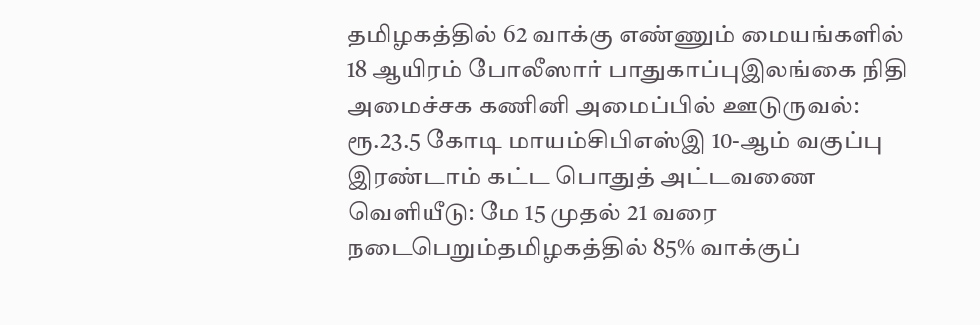தமிழகத்தில் 62 வாக்கு எண்ணும் மையங்களில் 18 ஆயிரம் போலீஸார் பாதுகாப்புஇலங்கை நிதி அமைச்சக கணினி அமைப்பில் ஊடுருவல்: ரூ.23.5 கோடி மாயம்சிபிஎஸ்இ 10-ஆம் வகுப்பு இரண்டாம் கட்ட பொதுத் அட்டவணை வெளியீடு: மே 15 முதல் 21 வரை நடைபெறும்தமிழகத்தில் 85% வாக்குப்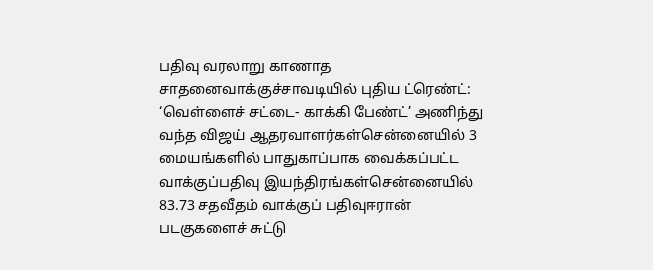பதிவு வரலாறு காணாத சாதனைவாக்குச்சாவடியில் புதிய ட்ரெண்ட்: ‘வெள்ளைச் சட்டை- காக்கி பேண்ட்’ அணிந்து வந்த விஜய் ஆதரவாளர்கள்சென்னையில் 3 மையங்களில் பாதுகாப்பாக வைக்கப்பட்ட வாக்குப்பதிவு இயந்திரங்கள்சென்னையில் 83.73 சதவீதம் வாக்குப் பதிவுஈரான் படகுகளைச் சுட்டு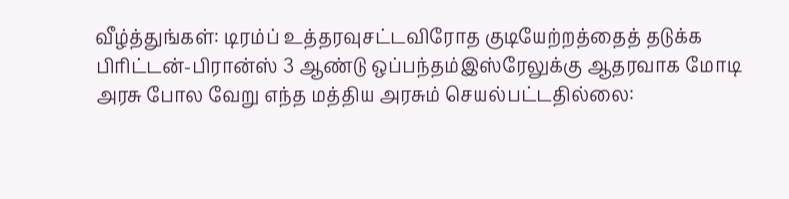வீழ்த்துங்கள்: டிரம்ப் உத்தரவுசட்டவிரோத குடியேற்றத்தைத் தடுக்க பிரிட்டன்-பிரான்ஸ் 3 ஆண்டு ஒப்பந்தம்இஸ்ரேலுக்கு ஆதரவாக மோடி அரசு போல வேறு எந்த மத்திய அரசும் செயல்பட்டதில்லை: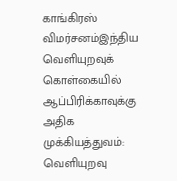காங்கிரஸ் விமர்சனம்இந்திய வெளியுறவுக் கொள்கையில் ஆப்பிரிக்காவுக்கு அதிக முக்கியத்துவம்: வெளியுறவு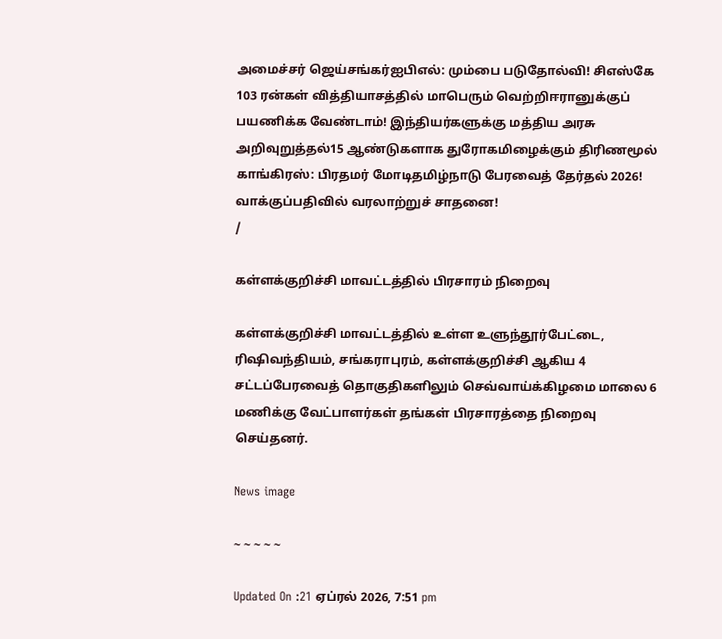அமைச்சர் ஜெய்சங்கர்ஐபிஎல்: மும்பை படுதோல்வி! சிஎஸ்கே 103 ரன்கள் வித்தியாசத்தில் மாபெரும் வெற்றிஈரானுக்குப் பயணிக்க வேண்டாம்! இந்தியர்களுக்கு மத்திய அரசு அறிவுறுத்தல்15 ஆண்டுகளாக துரோகமிழைக்கும் திரிணமூல் காங்கிரஸ்: பிரதமர் மோடிதமிழ்நாடு பேரவைத் தேர்தல் 2026! வாக்குப்பதிவில் வரலாற்றுச் சாதனை!
/

கள்ளக்குறிச்சி மாவட்டத்தில் பிரசாரம் நிறைவு

கள்ளக்குறிச்சி மாவட்டத்தில் உள்ள உளுந்தூர்பேட்டை, ரிஷிவந்தியம், சங்கராபுரம், கள்ளக்குறிச்சி ஆகிய 4 சட்டப்பேரவைத் தொகுதிகளிலும் செவ்வாய்க்கிழமை மாலை 6 மணிக்கு வேட்பாளர்கள் தங்கள் பிரசாரத்தை நிறைவு செய்தனர்.

News image

~ ~ ~ ~ ~

Updated On :21 ஏப்ரல் 2026, 7:51 pm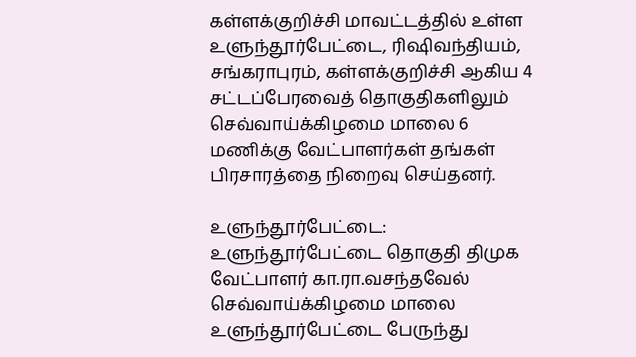கள்ளக்குறிச்சி மாவட்டத்தில் உள்ள உளுந்தூர்பேட்டை, ரிஷிவந்தியம், சங்கராபுரம், கள்ளக்குறிச்சி ஆகிய 4 சட்டப்பேரவைத் தொகுதிகளிலும் செவ்வாய்க்கிழமை மாலை 6 மணிக்கு வேட்பாளர்கள் தங்கள் பிரசாரத்தை நிறைவு செய்தனர்.

உளுந்தூர்பேட்டை: உளுந்தூர்பேட்டை தொகுதி திமுக வேட்பாளர் கா.ரா.வசந்தவேல் செவ்வாய்க்கிழமை மாலை உளுந்தூர்பேட்டை பேருந்து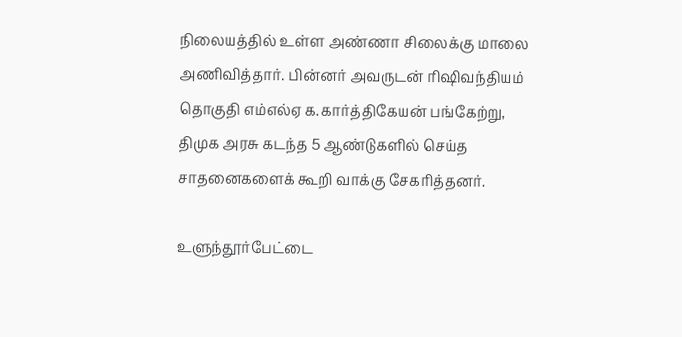நிலையத்தில் உள்ள அண்ணா சிலைக்கு மாலை அணிவித்தார். பின்னர் அவருடன் ரிஷிவந்தியம் தொகுதி எம்எல்ஏ க.கார்த்திகேயன் பங்கேற்று, திமுக அரசு கடந்த 5 ஆண்டுகளில் செய்த சாதனைகளைக் கூறி வாக்கு சேகரித்தனர்.

உளுந்தூர்பேட்டை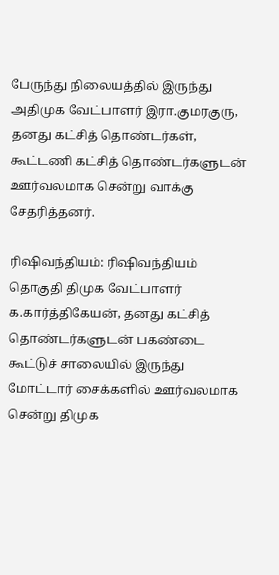பேருந்து நிலையத்தில் இருந்து அதிமுக வேட்பாளர் இரா.குமரகுரு, தனது கட்சித் தொண்டர்கள், கூட்டணி கட்சித் தொண்டர்களுடன் ஊர்வலமாக சென்று வாக்கு சேதரித்தனர்.

ரிஷிவந்தியம்: ரிஷிவந்தியம் தொகுதி திமுக வேட்பாளர் க.கார்த்திகேயன், தனது கட்சித் தொண்டர்களுடன் பகண்டை கூட்டுச் சாலையில் இருந்து மோட்டார் சைக்களில் ஊர்வலமாக சென்று திமுக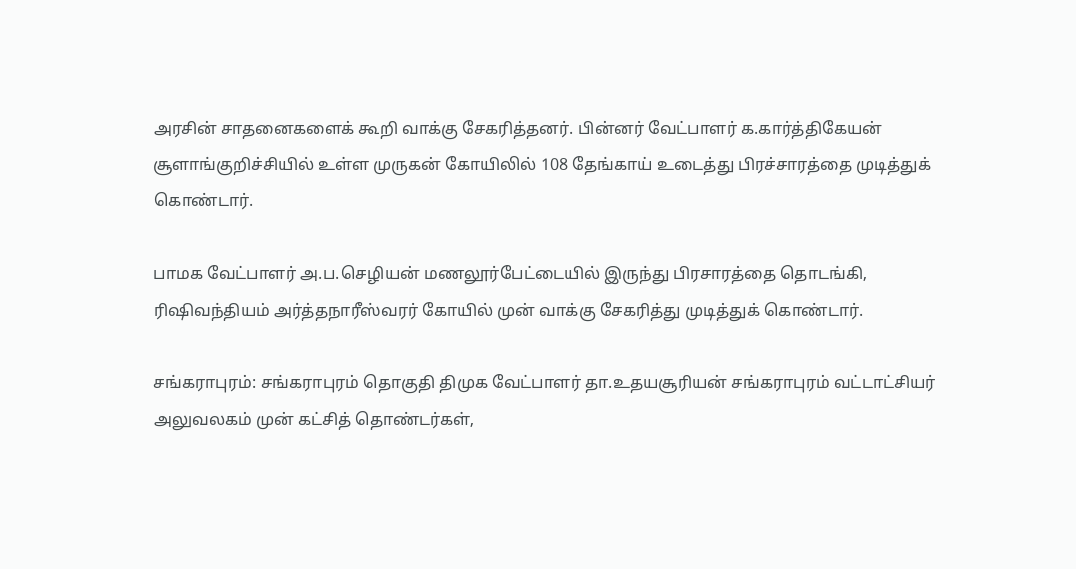அரசின் சாதனைகளைக் கூறி வாக்கு சேகரித்தனர். பின்னர் வேட்பாளர் க.கார்த்திகேயன் சூளாங்குறிச்சியில் உள்ள முருகன் கோயிலில் 108 தேங்காய் உடைத்து பிரச்சாரத்தை முடித்துக் கொண்டார்.

பாமக வேட்பாளர் அ.ப.செழியன் மணலூர்பேட்டையில் இருந்து பிரசாரத்தை தொடங்கி, ரிஷிவந்தியம் அர்த்தநாரீஸ்வரர் கோயில் முன் வாக்கு சேகரித்து முடித்துக் கொண்டார்.

சங்கராபுரம்: சங்கராபுரம் தொகுதி திமுக வேட்பாளர் தா.உதயசூரியன் சங்கராபுரம் வட்டாட்சியர் அலுவலகம் முன் கட்சித் தொண்டர்கள்,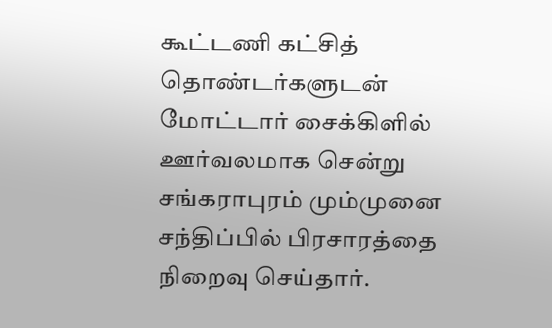கூட்டணி கட்சித் தொண்டர்களுடன் மோட்டார் சைக்கிளில் ஊர்வலமாக சென்று சங்கராபுரம் மும்முனை சந்திப்பில் பிரசாரத்தை நிறைவு செய்தார்.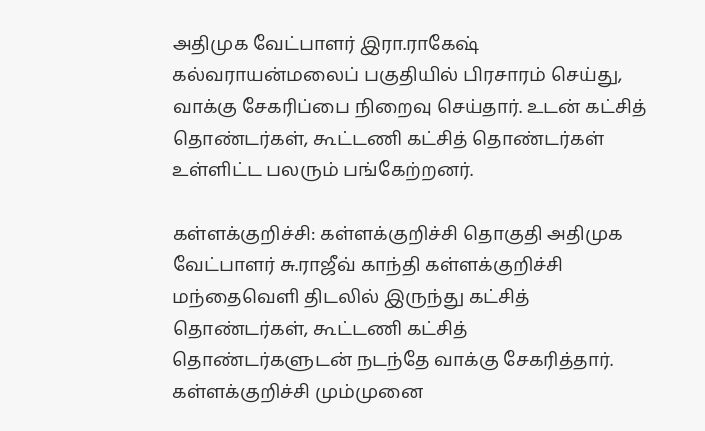அதிமுக வேட்பாளர் இரா.ராகேஷ் கல்வராயன்மலைப் பகுதியில் பிரசாரம் செய்து, வாக்கு சேகரிப்பை நிறைவு செய்தார். உடன் கட்சித் தொண்டர்கள், கூட்டணி கட்சித் தொண்டர்கள் உள்ளிட்ட பலரும் பங்கேற்றனர்.

கள்ளக்குறிச்சி: கள்ளக்குறிச்சி தொகுதி அதிமுக வேட்பாளர் சு.ராஜீவ் காந்தி கள்ளக்குறிச்சி மந்தைவெளி திடலில் இருந்து கட்சித் தொண்டர்கள், கூட்டணி கட்சித் தொண்டர்களுடன் நடந்தே வாக்கு சேகரித்தார். கள்ளக்குறிச்சி மும்முனை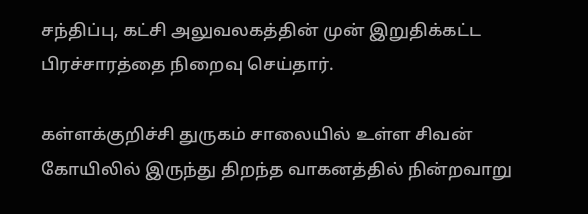சந்திப்பு, கட்சி அலுவலகத்தின் முன் இறுதிக்கட்ட பிரச்சாரத்தை நிறைவு செய்தார்.

கள்ளக்குறிச்சி துருகம் சாலையில் உள்ள சிவன் கோயிலில் இருந்து திறந்த வாகனத்தில் நின்றவாறு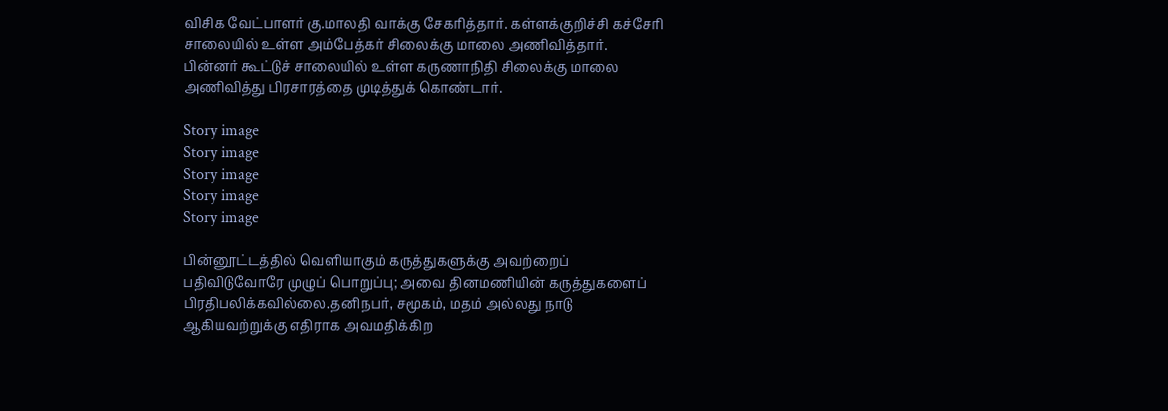விசிக வேட்பாளர் கு.மாலதி வாக்கு சேகரித்தார். கள்ளக்குறிச்சி கச்சேரி சாலையில் உள்ள அம்பேத்கர் சிலைக்கு மாலை அணிவித்தார். பின்னர் கூட்டுச் சாலையில் உள்ள கருணாநிதி சிலைக்கு மாலை அணிவித்து பிரசாரத்தை முடித்துக் கொண்டார்.

Story image
Story image
Story image
Story image
Story image

பின்னூட்டத்தில் வெளியாகும் கருத்துகளுக்கு அவற்றைப் பதிவிடுவோரே முழுப் பொறுப்பு; அவை தினமணியின் கருத்துகளைப் பிரதிபலிக்கவில்லை.தனிநபர், சமூகம், மதம் அல்லது நாடு ஆகியவற்றுக்கு எதிராக அவமதிக்கிற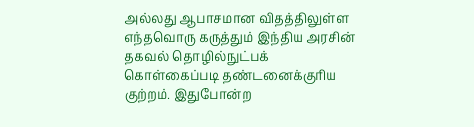அல்லது ஆபாசமான விதத்திலுள்ள எந்தவொரு கருத்தும் இந்திய அரசின் தகவல் தொழில்நுட்பக் கொள்கைப்படி தண்டனைக்குரிய குற்றம். இதுபோன்ற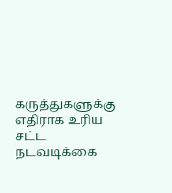கருத்துகளுக்கு எதிராக உரிய சட்ட நடவடிக்கை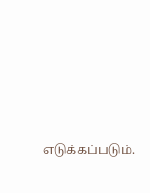எடுக்கப்படும்.